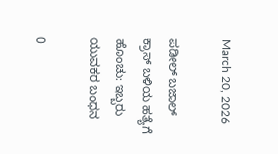March 20, 2026

ಪಡೀಲ್ ಬಜಾಲ್ ಕ್ರಾಸ್ ಬಳಿಯ ಹತ್ಯೆಗೆ ಹೊಂಚು: ಇಬ್ಬರು ಯುವಕರ ಬಂಧನ

0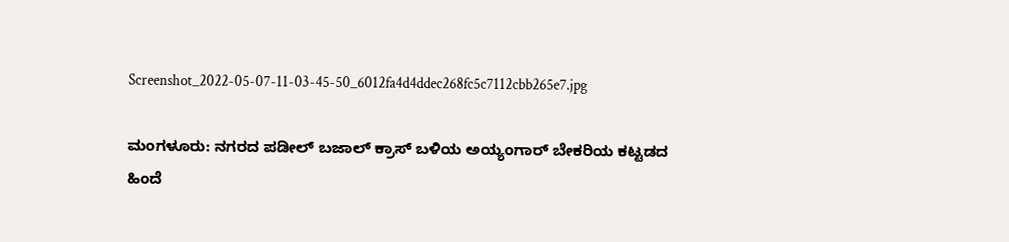Screenshot_2022-05-07-11-03-45-50_6012fa4d4ddec268fc5c7112cbb265e7.jpg

ಮಂಗಳೂರು: ನಗರದ ಪಡೀಲ್ ಬಜಾಲ್ ಕ್ರಾಸ್ ಬಳಿಯ ಅಯ್ಯಂಗಾರ್ ಬೇಕರಿಯ ಕಟ್ಟಡದ ಹಿಂದೆ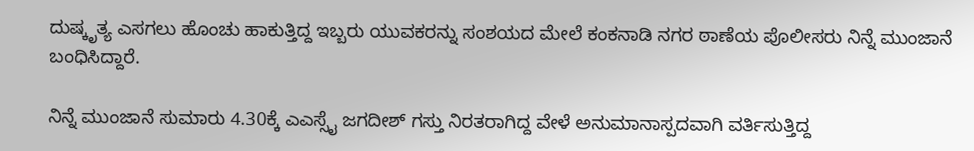ದುಷ್ಕೃತ್ಯ ಎಸಗಲು ಹೊಂಚು ಹಾಕುತ್ತಿದ್ದ ಇಬ್ಬರು ಯುವಕರನ್ನು ಸಂಶಯದ ಮೇಲೆ ಕಂಕನಾಡಿ ನಗರ ಠಾಣೆಯ ಪೊಲೀಸರು ನಿನ್ನೆ ಮುಂಜಾನೆ ಬಂಧಿಸಿದ್ದಾರೆ.

ನಿನ್ನೆ ಮುಂಜಾನೆ ಸುಮಾರು 4.30ಕ್ಕೆ ಎಎಸ್ಸೈ ಜಗದೀಶ್ ಗಸ್ತು ನಿರತರಾಗಿದ್ದ ವೇಳೆ ಅನುಮಾನಾಸ್ಪದವಾಗಿ ವರ್ತಿಸುತ್ತಿದ್ದ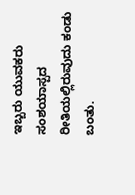ಇಬ್ಬರು ಯುವಕರು ಸಂಶಯಾಸ್ಪದ ರೀತಿಯಲ್ಲಿರುವುದು ಕಂಡು ಬಂತು.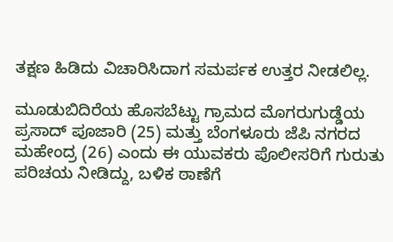ತಕ್ಷಣ ಹಿಡಿದು ವಿಚಾರಿಸಿದಾಗ ಸಮರ್ಪಕ ಉತ್ತರ ನೀಡಲಿಲ್ಲ.

ಮೂಡುಬಿದಿರೆಯ ಹೊಸಬೆಟ್ಟು ಗ್ರಾಮದ ಮೊಗರುಗುಡ್ಡೆಯ ಪ್ರಸಾದ್ ಪೂಜಾರಿ (25) ಮತ್ತು ಬೆಂಗಳೂರು ಜೆಪಿ ನಗರದ ಮಹೇಂದ್ರ (26) ಎಂದು ಈ ಯುವಕರು ಪೊಲೀಸರಿಗೆ ಗುರುತು ಪರಿಚಯ ನೀಡಿದ್ದು, ಬಳಿಕ ಠಾಣೆಗೆ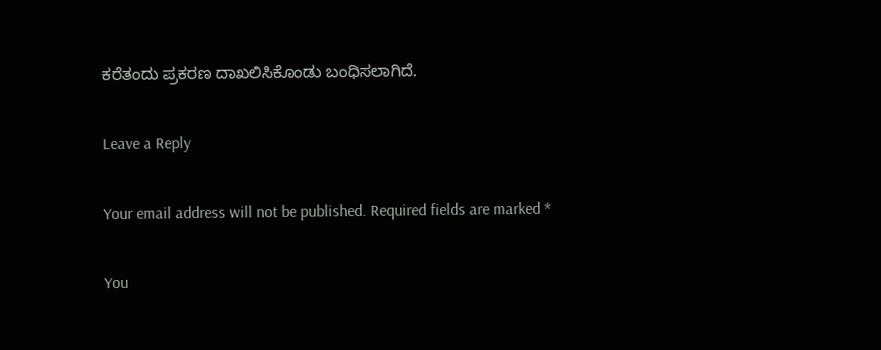ಕರೆತಂದು ಪ್ರಕರಣ ದಾಖಲಿಸಿಕೊಂಡು ಬಂಧಿಸಲಾಗಿದೆ.

Leave a Reply

Your email address will not be published. Required fields are marked *

You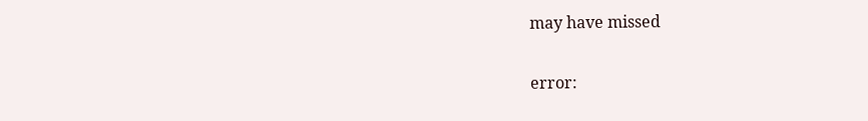may have missed

error: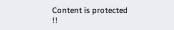Content is protected !!